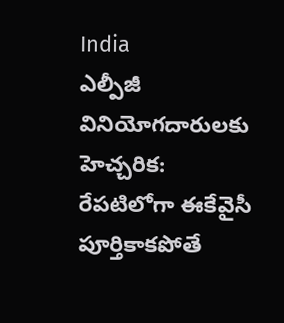India
ఎల్పీజీ వినియోగదారులకు హెచ్చరిక: రేపటిలోగా ఈకేవైసీ పూర్తికాకపోతే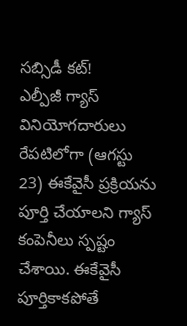సబ్సిడీ కట్!
ఎల్పీజీ గ్యాస్ వినియోగదారులు రేపటిలోగా (ఆగస్టు 23) ఈకేవైసీ ప్రక్రియను పూర్తి చేయాలని గ్యాస్ కంపెనీలు స్పష్టం చేశాయి. ఈకేవైసీ పూర్తికాకపోతే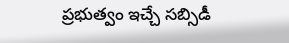ప్రభుత్వం ఇచ్చే సబ్సిడీ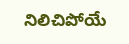నిలిచిపోయే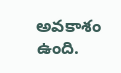అవకాశం ఉంది.